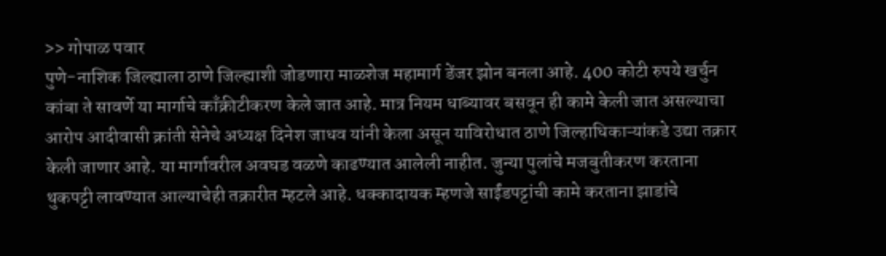>> गोपाळ पवार
पुणे-नाशिक जिल्ह्याला ठाणे जिल्ह्याशी जोडणारा माळशेज महामार्ग डेंजर झोन बनला आहे. 400 कोटी रुपये खर्चुन कांबा ते सावर्णे या मार्गाचे काँक्रीटीकरण केले जात आहे. मात्र नियम धाब्यावर बसवून ही कामे केली जात असल्याचा आरोप आदीवासी क्रांती सेनेचे अध्यक्ष दिनेश जाधव यांनी केला असून याविरोधात ठाणे जिल्हाधिकाऱ्यांकडे उद्या तक्रार केली जाणार आहे. या मार्गावरील अवघड वळणे काढण्यात आलेली नाहीत. जुन्या पुलांचे मजबुतीकरण करताना थुकपट्टी लावण्यात आल्याचेही तक्रारीत म्हटले आहे. धक्कादायक म्हणजे साईंडपट्टांची कामे करताना झाडांचे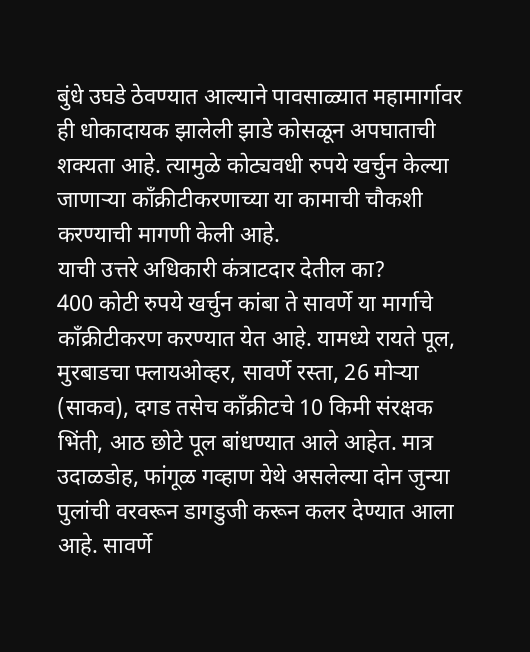बुंधे उघडे ठेवण्यात आल्याने पावसाळ्यात महामार्गावर ही धोकादायक झालेली झाडे कोसळून अपघाताची शक्यता आहे. त्यामुळे कोट्यवधी रुपये खर्चुन केल्या जाणाऱ्या काँक्रीटीकरणाच्या या कामाची चौकशी करण्याची मागणी केली आहे.
याची उत्तरे अधिकारी कंत्राटदार देतील का?
400 कोटी रुपये खर्चुन कांबा ते सावर्णे या मार्गाचे काँक्रीटीकरण करण्यात येत आहे. यामध्ये रायते पूल, मुरबाडचा फ्लायओव्हर, सावर्णे रस्ता, 26 मोऱ्या (साकव), दगड तसेच काँक्रीटचे 10 किमी संरक्षक भिंती, आठ छोटे पूल बांधण्यात आले आहेत. मात्र उदाळडोह, फांगूळ गव्हाण येथे असलेल्या दोन जुन्या पुलांची वरवरून डागडुजी करून कलर देण्यात आला आहे. सावर्णे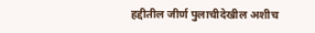हद्दीतील जीर्ण पुलाचीदेखील अशीच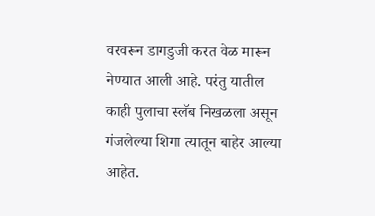वरवरून डागडुजी करत वेळ मारून नेण्यात आली आहे. परंतु यातील काही पुलाचा स्लॅब निखळला असून गंजलेल्या शिगा त्यातून बाहेर आल्या आहेत.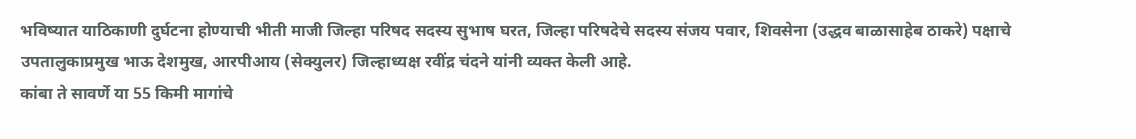भविष्यात याठिकाणी दुर्घटना होण्याची भीती माजी जिल्हा परिषद सदस्य सुभाष घरत, जिल्हा परिषदेचे सदस्य संजय पवार, शिवसेना (उद्धव बाळासाहेब ठाकरे) पक्षाचे उपतालुकाप्रमुख भाऊ देशमुख, आरपीआय (सेक्युलर) जिल्हाध्यक्ष रवींद्र चंदने यांनी व्यक्त केली आहे.
कांबा ते सावर्णे या 55 किमी मागांचे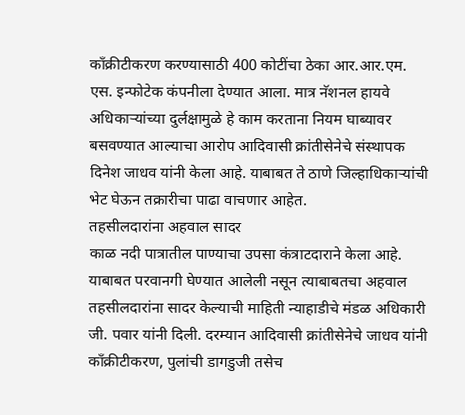काँक्रीटीकरण करण्यासाठी 400 कोटींचा ठेका आर.आर.एम. एस. इन्फोटेक कंपनीला देण्यात आला. मात्र नॅशनल हायवे अधिकाऱ्यांच्या दुर्लक्षामुळे हे काम करताना नियम घाब्यावर बसवण्यात आल्याचा आरोप आदिवासी क्रांतीसेनेचे संस्थापक दिनेश जाधव यांनी केला आहे. याबाबत ते ठाणे जिल्हाधिकाऱ्यांची भेट घेऊन तक्रारीचा पाढा वाचणार आहेत.
तहसीलदारांना अहवाल सादर
काळ नदी पात्रातील पाण्याचा उपसा कंत्राटदाराने केला आहे. याबाबत परवानगी घेण्यात आलेली नसून त्याबाबतचा अहवाल तहसीलदारांना सादर केल्याची माहिती न्याहाडीचे मंडळ अधिकारी जी. पवार यांनी दिली. दरम्यान आदिवासी क्रांतीसेनेचे जाधव यांनी काँक्रीटीकरण, पुलांची डागडुजी तसेच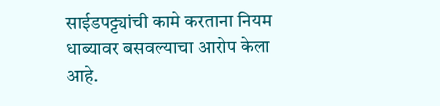साईडपट्ट्यांची कामे करताना नियम धाब्यावर बसवल्याचा आरोप केला आहे.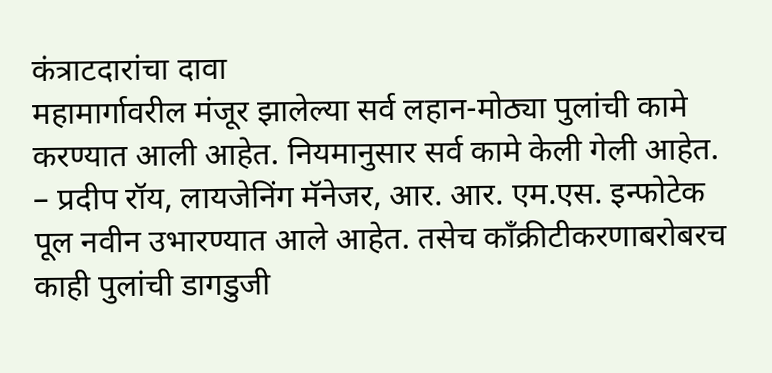कंत्राटदारांचा दावा
महामार्गावरील मंजूर झालेल्या सर्व लहान-मोठ्या पुलांची कामे करण्यात आली आहेत. नियमानुसार सर्व कामे केली गेली आहेत.
– प्रदीप रॉय, लायजेनिंग मॅनेजर, आर. आर. एम.एस. इन्फोटेक
पूल नवीन उभारण्यात आले आहेत. तसेच काँक्रीटीकरणाबरोबरच काही पुलांची डागडुजी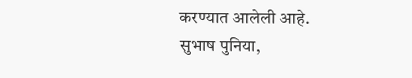करण्यात आलेली आहे.
सुभाष पुनिया,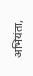अभियंता,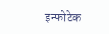इन्फोटेक